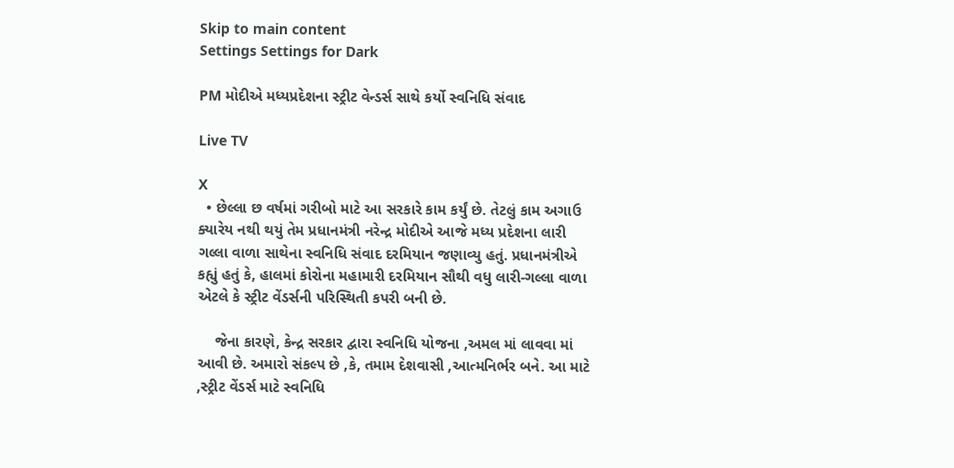Skip to main content
Settings Settings for Dark

PM મોદીએ મધ્યપ્રદેશના સ્ટ્રીટ વેન્ડર્સ સાથે કર્યો સ્વનિધિ સંવાદ

Live TV

X
  • છેલ્લા છ વર્ષમાં ગરીબો માટે આ સરકારે કામ કર્યું છે. તેટલું કામ અગાઉ ક્યારેય નથી થયું તેમ પ્રધાનમંત્રી નરેન્દ્ર મોદીએ આજે મધ્ય પ્રદેશના લારી ગલ્લા વાળા સાથેના સ્વનિધિ સંવાદ દરમિયાન જણાવ્યુ હતું. પ્રધાનમંત્રીએ કહ્યું હતું કે, હાલમાં કોરોના મહામારી દરમિયાન સૌથી વધુ લારી-ગલ્લા વાળા એટલે કે સ્ટ્રીટ વેંડર્સની પરિસ્થિતી કપરી બની છે.

    જેના કારણે, કેન્દ્ર સરકાર દ્વારા સ્વનિધિ યોજના ,અમલ માં લાવવા માં આવી છે. અમારો સંકલ્પ છે ,કે, તમામ દેશવાસી ,આત્મનિર્ભર બને. આ માટે ,સ્ટ્રીટ વેંડર્સ માટે સ્વનિધિ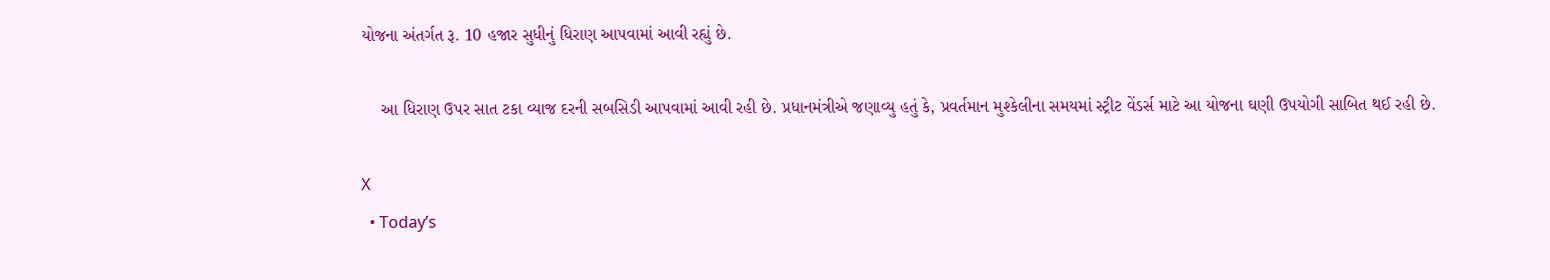યોજના અંતર્ગત રૂ. 10 હજાર સુધીનું ધિરાણ આપવામાં આવી રહ્યું છે.

    આ ધિરાણ ઉપર સાત ટકા વ્યાજ દરની સબસિડી આપવામાં આવી રહી છે. પ્રધાનમંત્રીએ જણાવ્યુ હતું કે, પ્રવર્તમાન મુશ્કેલીના સમયમાં સ્ટ્રીટ વેંડર્સ માટે આ યોજના ઘણી ઉપયોગી સાબિત થઈ રહી છે.

X
  • Today’s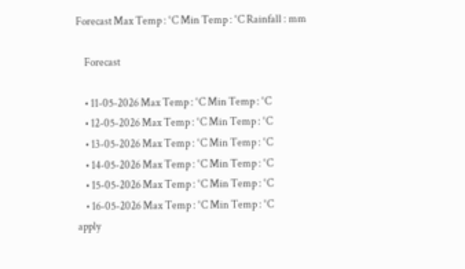Forecast Max Temp : °C Min Temp : °C Rainfall : mm

    Forecast

    • 11-05-2026 Max Temp : °C Min Temp : °C
    • 12-05-2026 Max Temp : °C Min Temp : °C
    • 13-05-2026 Max Temp : °C Min Temp : °C
    • 14-05-2026 Max Temp : °C Min Temp : °C
    • 15-05-2026 Max Temp : °C Min Temp : °C
    • 16-05-2026 Max Temp : °C Min Temp : °C
apply